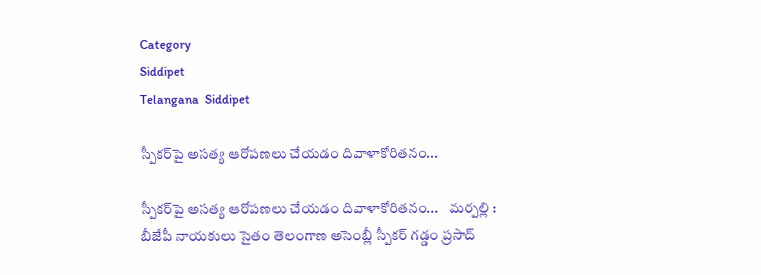Category
Siddipet
Telangana  Siddipet

స్పీకర్‌పై అసత్య ఆరోపణలు చేయడం దివాళాకోరితనం...

స్పీకర్‌పై అసత్య ఆరోపణలు చేయడం దివాళాకోరితనం...    మర్పల్లి : బీజేపీ నాయకులు సైతం తెలంగాణ అసెంబ్లీ స్పీకర్ గడ్డం ప్రసాద్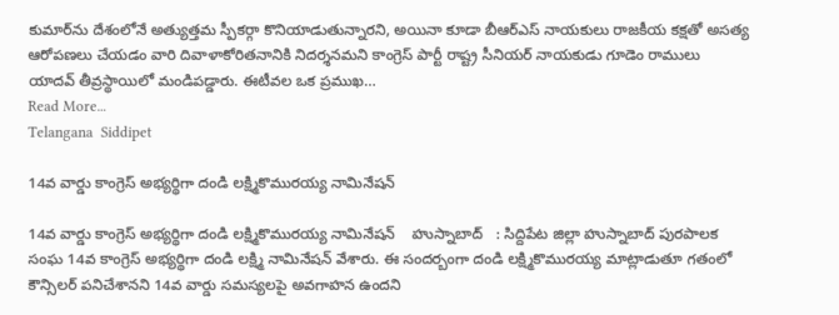కుమార్‌ను దేశంలోనే అత్యుత్తమ స్పీకర్గా కొనియాడుతున్నారని, అయినా కూడా బీఆర్‌ఎస్ నాయకులు రాజకీయ కక్షతో అసత్య ఆరోపణలు చేయడం వారి దివాళాకోరితనానికి నిదర్శనమని కాంగ్రెస్ పార్టీ రాష్ట్ర సీనియర్ నాయకుడు గూడెం రాములు యాదవ్ తీవ్రస్థాయిలో మండిపడ్డారు. ఈటీవల ఒక ప్రముఖ...
Read More...
Telangana  Siddipet

14వ వార్డు కాంగ్రెస్ అభ్యర్థిగా దండి లక్ష్మికొమురయ్య నామినేషన్

14వ వార్డు కాంగ్రెస్ అభ్యర్థిగా దండి లక్ష్మికొమురయ్య నామినేషన్    హుస్నాబాద్   : సిద్దిపేట జిల్లా హుస్నాబాద్ పురపాలక సంఘ 14వ కాంగ్రెస్ అభ్యర్థిగా దండి లక్ష్మి నామినేషన్ వేశారు. ఈ సందర్బంగా దండి లక్ష్మికొమురయ్య మాట్లాడుతూ గతంలో కౌన్సిలర్ పనిచేశానని 14వ వార్డు సమస్యలపై అవగాహన ఉందని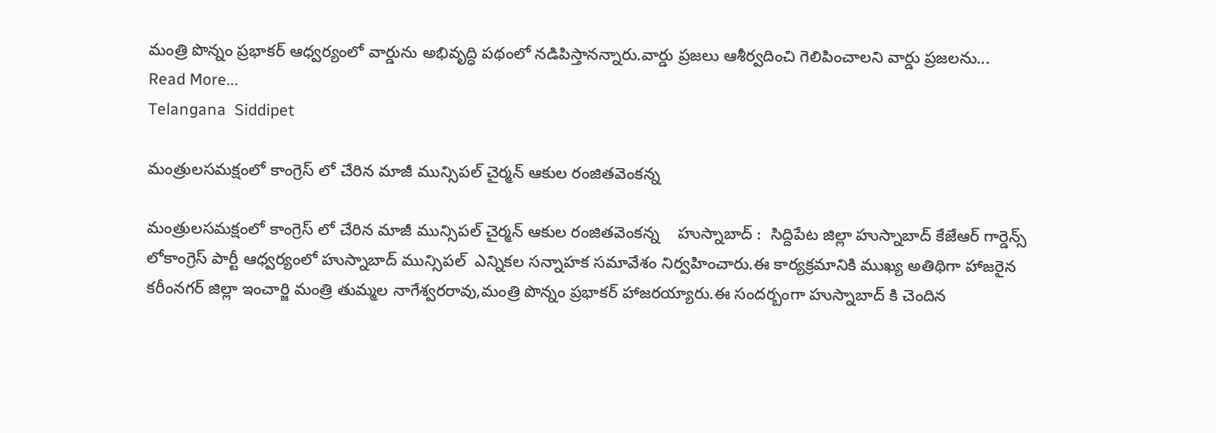మంత్రి పొన్నం ప్రభాకర్ ఆధ్వర్యంలో వార్డును అభివృద్ధి పథంలో నడిపిస్తానన్నారు.వార్డు ప్రజలు ఆశీర్వదించి గెలిపించాలని వార్డు ప్రజలను...
Read More...
Telangana  Siddipet

మంత్రులసమక్షంలో కాంగ్రెస్ లో చేరిన మాజీ మున్సిపల్ చైర్మన్ ఆకుల రంజితవెంకన్న

మంత్రులసమక్షంలో కాంగ్రెస్ లో చేరిన మాజీ మున్సిపల్ చైర్మన్ ఆకుల రంజితవెంకన్న    హుస్నాబాద్ :  సిద్దిపేట జిల్లా హుస్నాబాద్ కేజేఆర్ గార్డెన్స్ లోకాంగ్రెస్ పార్టీ ఆధ్వర్యంలో హుస్నాబాద్ మున్సిపల్  ఎన్నికల సన్నాహక సమావేశం నిర్వహించారు.ఈ కార్యక్రమానికి ముఖ్య అతిథిగా హాజరైన కరీంనగర్ జిల్లా ఇంచార్జి మంత్రి తుమ్మల నాగేశ్వరరావు,మంత్రి పొన్నం ప్రభాకర్ హాజరయ్యారు.ఈ సందర్బంగా హుస్నాబాద్ కి చెందిన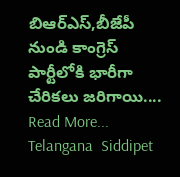బిఆర్ఎస్,బీజేపీ నుండి కాంగ్రెస్ పార్టీలోకి భారీగా చేరికలు జరిగాయి....
Read More...
Telangana  Siddipet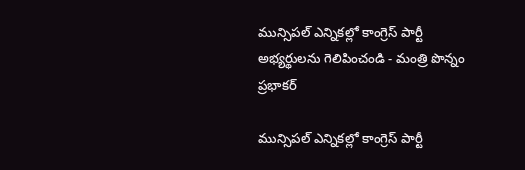మున్సిపల్ ఎన్నికల్లో కాంగ్రెస్ పార్టీ అభ్యర్థులను గెలిపించండి - మంత్రి పొన్నం ప్రభాకర్

మున్సిపల్ ఎన్నికల్లో కాంగ్రెస్ పార్టీ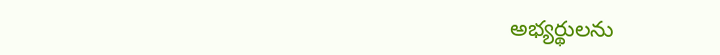అభ్యర్థులను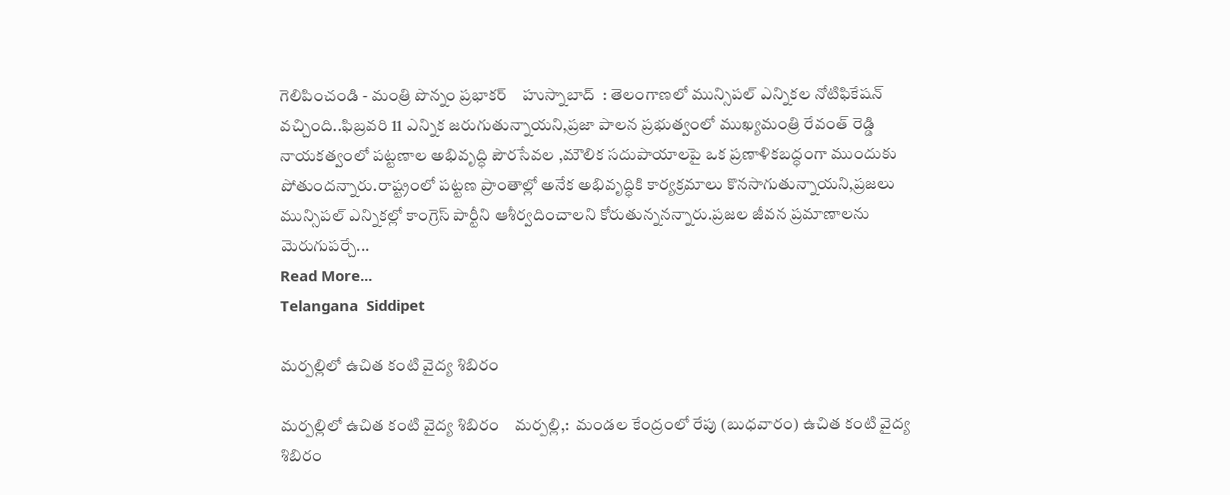గెలిపించండి - మంత్రి పొన్నం ప్రభాకర్    హుస్నాబాద్  : తెలంగాణలో మున్సిపల్ ఎన్నికల నోటిఫికేషన్ వచ్చింది..ఫిబ్రవరి 11 ఎన్నిక జరుగుతున్నాయని,ప్రజా పాలన ప్రభుత్వంలో ముఖ్యమంత్రి రేవంత్ రెడ్డి నాయకత్వంలో పట్టణాల అభివృద్ధి పౌరసేవల ,మౌలిక సదుపాయాలపై ఒక ప్రణాళికబద్ధంగా ముందుకు పోతుందన్నారు.రాష్ట్రంలో పట్టణ ప్రాంతాల్లో అనేక అభివృద్ధికి కార్యక్రమాలు కొనసాగుతున్నాయని,ప్రజలు మున్సిపల్ ఎన్నికల్లో కాంగ్రెస్ పార్టీని ఆశీర్వదించాలని కోరుతున్ననన్నారు.ప్రజల జీవన ప్రమాణాలను మెరుగుపర్చే...
Read More...
Telangana  Siddipet

మర్పల్లిలో ఉచిత కంటి వైద్య శిబిరం

మర్పల్లిలో ఉచిత కంటి వైద్య శిబిరం    మర్పల్లి,:  మండల కేంద్రంలో రేపు (బుధవారం) ఉచిత కంటి వైద్య శిబిరం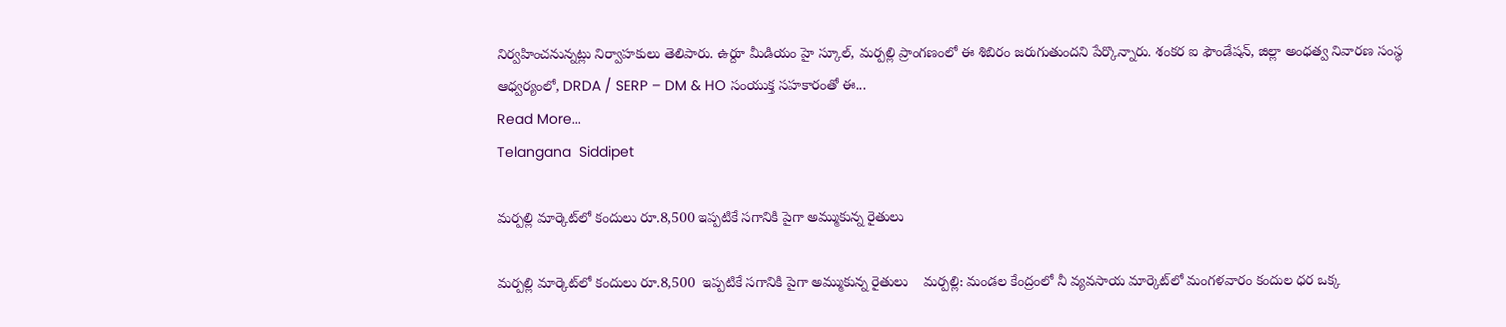నిర్వహించనున్నట్లు నిర్వాహకులు తెలిపారు. ఉర్దూ మీడియం హై స్కూల్, మర్పల్లి ప్రాంగణంలో ఈ శిబిరం జరుగుతుందని పేర్కొన్నారు. శంకర ఐ ఫౌండేషన్, జిల్లా అంధత్వ నివారణ సంస్థ ఆధ్వర్యంలో, DRDA / SERP – DM & HO సంయుక్త సహకారంతో ఈ...
Read More...
Telangana  Siddipet

మర్పల్లి మార్కెట్‌లో కందులు రూ.8,500 ఇప్పటికే సగానికి పైగా అమ్ముకున్న రైతులు

మర్పల్లి మార్కెట్‌లో కందులు రూ.8,500  ఇప్పటికే సగానికి పైగా అమ్ముకున్న రైతులు    మర్పల్లి: మండల కేంద్రంలో నీ వ్యవసాయ మార్కెట్‌లో మంగళవారం కందుల ధర ఒక్క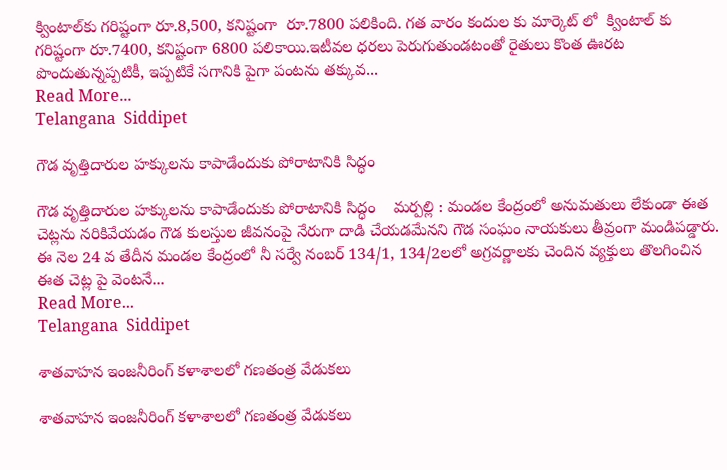క్వింటాల్‌కు గరిష్టంగా రూ.8,500, కనిష్టంగా  రూ.7800 పలికింది. గత వారం కందుల కు మార్కెట్ లో  క్వింటాల్ కు గరిష్టంగా రూ.7400, కనిష్టంగా 6800 పలికాయి.ఇటీవల ధరలు పెరుగుతుండటంతో రైతులు కొంత ఊరట పొందుతున్నప్పటికీ, ఇప్పటికే సగానికి పైగా పంటను తక్కువ...
Read More...
Telangana  Siddipet

గౌడ వృత్తిదారుల హక్కులను కాపాడేందుకు పోరాటానికి సిద్ధం

గౌడ వృత్తిదారుల హక్కులను కాపాడేందుకు పోరాటానికి సిద్ధం    మర్పల్లి : మండల కేంద్రంలో అనుమతులు లేకుండా ఈత చెట్లను నరికివేయడం గౌడ కులస్తుల జీవనంపై నేరుగా దాడి చేయడమేనని గౌడ సంఘం నాయకులు తీవ్రంగా మండిపడ్డారు. ఈ నెల 24 వ తేదీన మండల కేంద్రంలో నీ సర్వే నంబర్ 134/1, 134/2లలో అగ్రవర్ణాలకు చెందిన వ్యక్తులు తొలగించిన ఈత చెట్ల పై వెంటనే...
Read More...
Telangana  Siddipet

శాతవాహన ఇంజనీరింగ్ కళాశాలలో గణతంత్ర వేడుకలు

శాతవాహన ఇంజనీరింగ్ కళాశాలలో గణతంత్ర వేడుకలు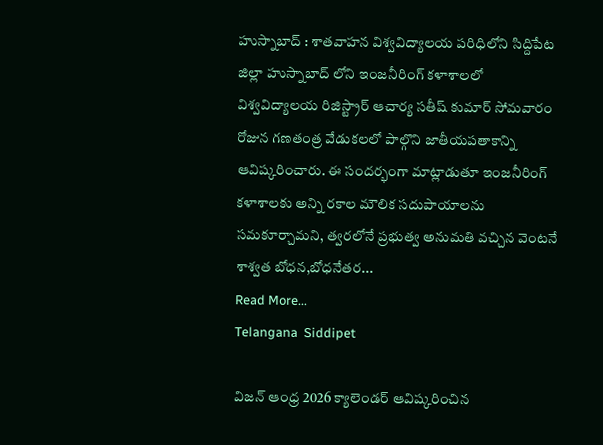హుస్నాబాద్ : శాతవాహన విశ్వవిద్యాలయ పరిధిలోని సిద్దిపేట జిల్లా హుస్నాబాద్ లోని ఇంజనీరింగ్ కళాశాలలో విశ్వవిద్యాలయ రిజిస్ట్రార్ ఆచార్య సతీష్ కుమార్ సోమవారం రోజున గణతంత్ర వేడుకలలో పాల్గొని జాతీయపతాకాన్ని ఆవిష్కరించారు. ఈ సందర్భంగా మాట్లాడుతూ ఇంజనీరింగ్ కళాశాలకు అన్ని రకాల మౌలిక సదుపాయాలను సమకూర్చామని, త్వరలోనే ప్రభుత్వ అనుమతి వచ్చిన వెంటనే శాశ్వత బోధన,బోధనేతర...
Read More...
Telangana  Siddipet

విజన్ ఆంధ్ర 2026 క్యాలెండర్ ఆవిష్కరించిన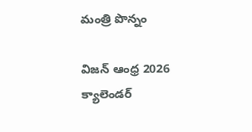మంత్రి పొన్నం

విజన్ ఆంధ్ర 2026 క్యాలెండర్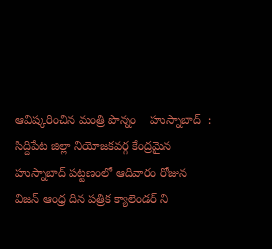ఆవిష్కరించిన మంత్రి పొన్నం    హుస్నాబాద్  : సిద్దిపేట జిల్లా నియోజకవర్గ కేంద్రమైన హుస్నాబాద్ పట్టణంలో ఆదివారం రోజున విజన్ ఆంధ్ర దిన పత్రిక క్యాలెండర్ ని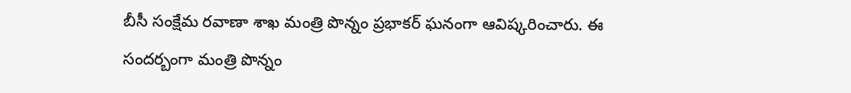బీసీ సంక్షేమ రవాణా శాఖ మంత్రి పొన్నం ప్రభాకర్ ఘనంగా ఆవిష్కరించారు. ఈ సందర్బంగా మంత్రి పొన్నం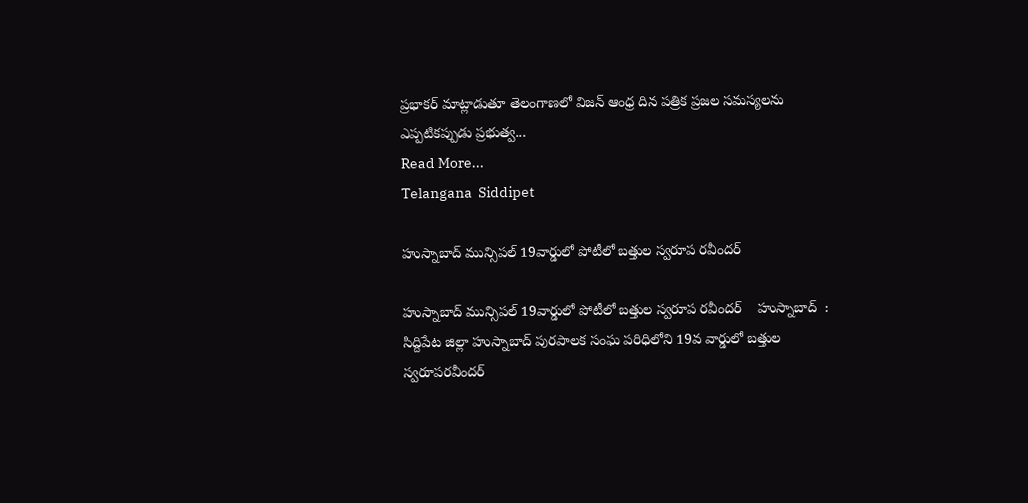ప్రభాకర్ మాట్లాడుతూ తెలంగాణలో విజన్ ఆంధ్ర దిన పత్రిక ప్రజల సమస్యలను ఎప్పటికప్పుడు ప్రభుత్వ...
Read More...
Telangana  Siddipet

హుస్నాబాద్ మున్సిపల్ 19వార్డులో పోటీలో బత్తుల స్వరూప రవీందర్

హుస్నాబాద్ మున్సిపల్ 19వార్డులో పోటీలో బత్తుల స్వరూప రవీందర్    హుస్నాబాద్  : సిద్దిపేట జిల్లా హుస్నాబాద్ పురపాలక సంఘ పరిధిలోని 19వ వార్డులో బత్తుల స్వరూపరవీందర్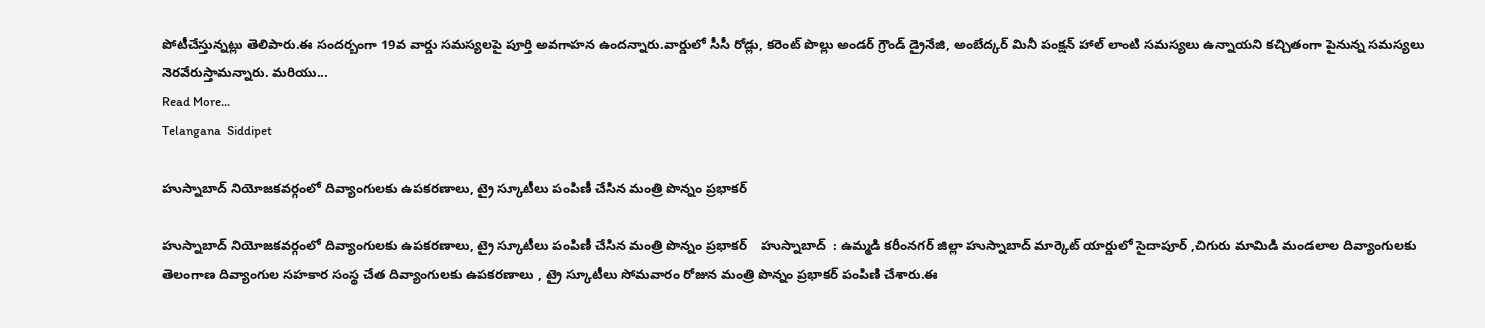పోటీచేస్తున్నట్లు తెలిపారు.ఈ సందర్బంగా 19వ వార్డు సమస్యలపై పూర్తి అవగాహన ఉందన్నారు.వార్డులో సీసీ రోడ్లు, కరెంట్ పొల్లు అండర్ గ్రౌండ్ డ్రైనేజి, అంబేద్కర్ మినీ పంక్షన్ హాల్ లాంటి సమస్యలు ఉన్నాయని కచ్చితంగా పైనున్న సమస్యలు నెరవేరుస్తామన్నారు. మరియు...
Read More...
Telangana  Siddipet

హుస్నాబాద్ నియోజకవర్గంలో దివ్యాంగులకు ఉపకరణాలు, ట్రై స్కూటీలు పంపిణీ చేసిన మంత్రి పొన్నం ప్రభాకర్

హుస్నాబాద్ నియోజకవర్గంలో దివ్యాంగులకు ఉపకరణాలు, ట్రై స్కూటీలు పంపిణీ చేసిన మంత్రి పొన్నం ప్రభాకర్    హుస్నాబాద్  : ఉమ్మడి కరీంనగర్ జిల్లా హుస్నాబాద్ మార్కెట్ యార్డులో సైదాపూర్ ,చిగురు మామిడి మండలాల దివ్యాంగులకు తెలంగాణ దివ్యాంగుల సహకార సంస్థ చేత దివ్యాంగులకు ఉపకరణాలు , ట్రై స్కూటీలు సోమవారం రోజున మంత్రి పొన్నం ప్రభాకర్ పంపిణి చేశారు.ఈ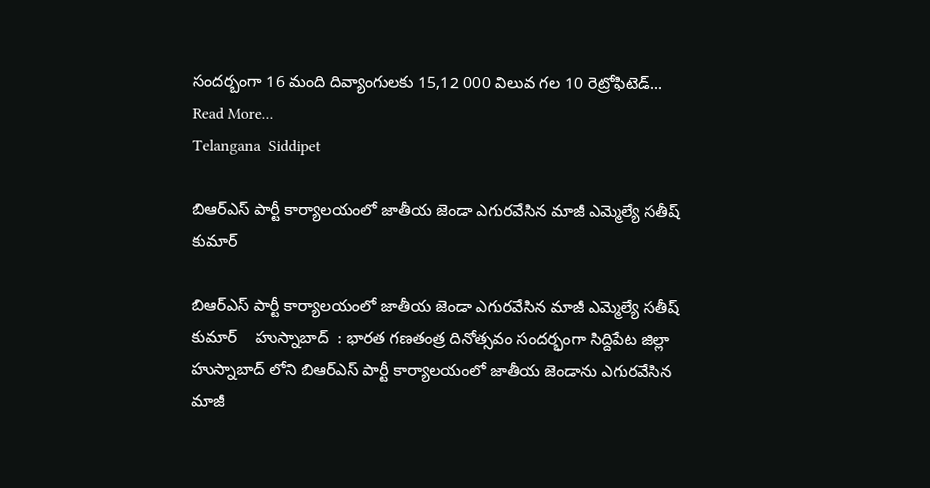సందర్బంగా 16 మంది దివ్యాంగులకు 15,12 000 విలువ గల 10 రెట్రోఫిటెడ్...
Read More...
Telangana  Siddipet

బిఆర్ఎస్ పార్టీ కార్యాలయంలో జాతీయ జెండా ఎగురవేసిన మాజీ ఎమ్మెల్యే సతీష్ కుమార్

బిఆర్ఎస్ పార్టీ కార్యాలయంలో జాతీయ జెండా ఎగురవేసిన మాజీ ఎమ్మెల్యే సతీష్ కుమార్    హుస్నాబాద్  : భారత గణతంత్ర దినోత్సవం సందర్భంగా సిద్దిపేట జిల్లా హుస్నాబాద్ లోని బిఆర్ఎస్ పార్టీ కార్యాలయంలో జాతీయ జెండాను ఎగురవేసిన మాజీ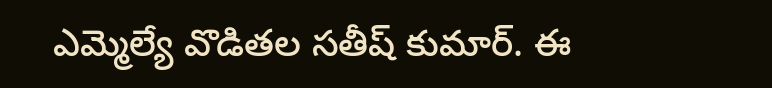ఎమ్మెల్యే వొడితల సతీష్ కుమార్. ఈ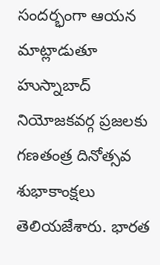సందర్భంగా ఆయన మాట్లాడుతూ హుస్నాబాద్ నియోజకవర్గ ప్రజలకు గణతంత్ర దినోత్సవ శుభాకాంక్షలు తెలియజేశారు. భారత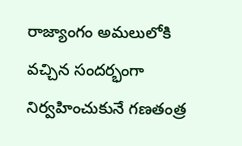రాజ్యాంగం అమలులోకి వచ్చిన సందర్భంగా నిర్వహించుకునే గణతంత్ర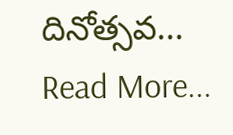దినోత్సవ...
Read More...